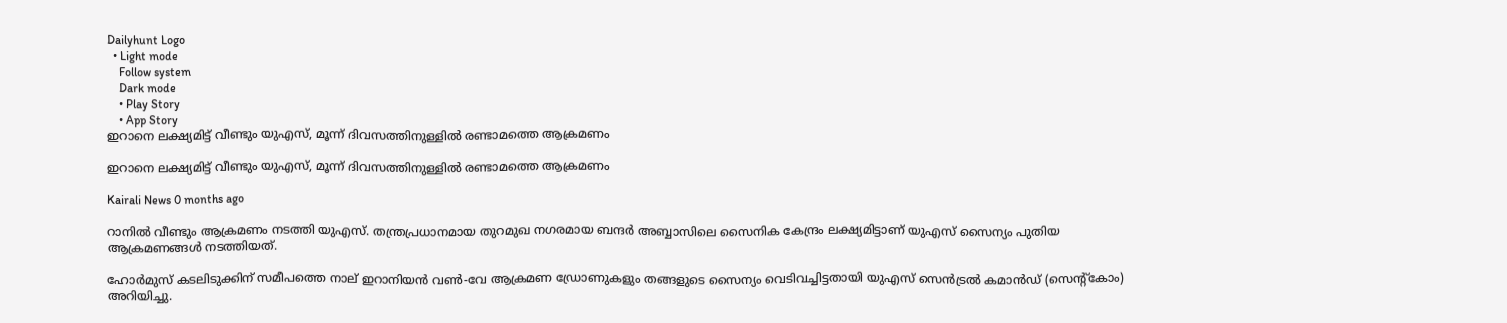Dailyhunt Logo
  • Light mode
    Follow system
    Dark mode
    • Play Story
    • App Story
ഇറാനെ ലക്ഷ്യമിട്ട് വീണ്ടും യുഎസ്, മൂന്ന് ദിവസത്തിനുള്ളില്‍ രണ്ടാമത്തെ ആക്രമണം

ഇറാനെ ലക്ഷ്യമിട്ട് വീണ്ടും യുഎസ്, മൂന്ന് ദിവസത്തിനുള്ളില്‍ രണ്ടാമത്തെ ആക്രമണം

Kairali News 0 months ago

റാനില്‍ വീണ്ട‍ും ആക്രമണം നടത്തി യുഎസ്. തന്ത്രപ്രധാനമായ തുറമുഖ നഗരമായ ബന്ദർ അബ്ബാസിലെ സൈനിക കേന്ദ്രം ലക്ഷ്യമിട്ടാണ് യുഎസ് സൈന്യം പുതിയ ആക്രമണങ്ങള്‍ നടത്തിയത്.

ഹോർമുസ് കടലിടുക്കിന് സമീപത്തെ നാല് ഇറാനിയൻ വണ്‍-വേ ആക്രമണ ഡ്രോണുകളും തങ്ങളുടെ സൈന്യം വെടിവച്ചിട്ടതായി യുഎസ് സെൻട്രല്‍ കമാൻഡ് (സെന്റ്കോം) അറിയിച്ചു.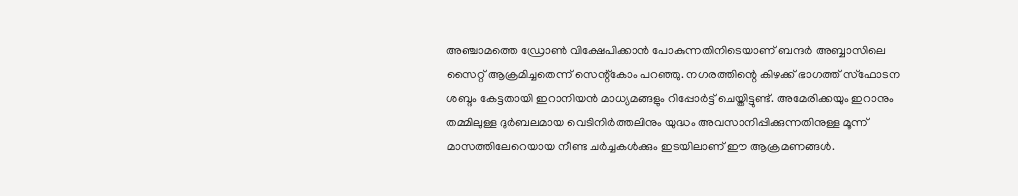അഞ്ചാമത്തെ ഡ്രോണ്‍ വിക്ഷേപിക്കാൻ പോകുന്നതിനിടെയാണ് ബന്ദർ അബ്ബാസിലെ സൈറ്റ് ആക്രമിച്ചതെന്ന് സെന്റ്കോം പറഞ്ഞു. നഗരത്തിന്റെ കിഴക്ക് ഭാഗത്ത് സ്ഫോടന ശബ്ദം കേട്ടതായി ഇറാനിയൻ മാധ്യമങ്ങളും റിപ്പോർട്ട് ചെയ്തിട്ടുണ്ട്. അമേരിക്കയും ഇറാനും തമ്മിലുള്ള ദുർബലമായ വെടിനിർത്തലിനും യുദ്ധം അവസാനിപ്പിക്കുന്നതിനുള്ള മൂന്ന് മാസത്തിലേറെയായ നീണ്ട ചർച്ചകള്‍ക്കും ഇടയിലാണ് ഈ ആക്രമണങ്ങള്‍.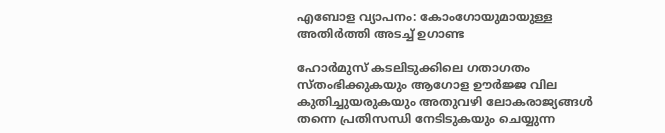എബോള വ്യാപനം: കോംഗോയുമായുള്ള അതിർത്തി അടച്ച്‌ ഉഗാണ്ട

ഹോർമുസ് കടലിടുക്കിലെ ഗതാഗതം സ്തംഭിക്കുകയും ആഗോള ഊർജ്ജ വില കുതിച്ചുയരുകയും അതുവഴി ലോകരാജ്യങ്ങള്‍ തന്നെ പ്രതിസന്ധി നേടിടുകയും ചെയ്യുന്ന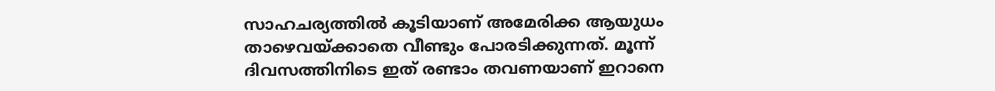സാഹചര്യത്തില്‍ കൂടിയാണ് അമേരിക്ക ആയുധം താഴെവയ്ക്കാതെ വീണ്ടും പോരടിക്കുന്നത്. മൂന്ന് ദിവസത്തിനിടെ ഇത് രണ്ടാം തവണയാണ് ഇറാനെ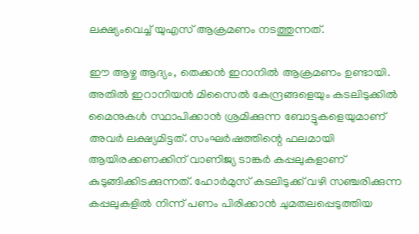ലക്ഷ്യംവെച്ച്‌ യുഎസ് ആക്രമണം നടത്തുന്നത്.

ഈ ആഴ്ച ആദ്യം, തെക്കൻ ഇറാനില്‍ ആക്രമണം ഉണ്ടായി. അതില്‍ ഇറാനിയൻ മിസൈല്‍ കേന്ദ്രങ്ങളെയും കടലിടുക്കില്‍ മൈനുകള്‍ സ്ഥാപിക്കാൻ ശ്രമിക്കുന്ന ബോട്ടുകളെയുമാണ് അവർ ലക്ഷ്യമിട്ടത്. സംഘർഷത്തിന്റെ ഫലമായി ആയിരക്കണക്കിന് വാണിജ്യ ടാങ്കർ കപ്പലുകളാണ് കുടുങ്ങിക്കിടക്കുന്നത്. ഹോർമുസ് കടലിടുക്ക് വഴി സഞ്ചരിക്കുന്ന കപ്പലുകളില്‍ നിന്ന് പണം പിരിക്കാൻ ചുമതലപ്പെടുത്തിയ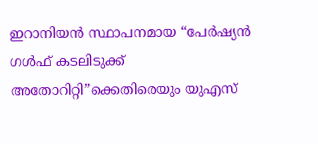ഇറാനിയൻ സ്ഥാപനമായ “പേർഷ്യൻ ഗള്‍ഫ് കടലിടുക്ക് അതോറിറ്റി”ക്കെതിരെയും യുഎസ്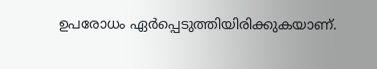ഉപരോധം ഏർപ്പെടുത്തിയിരിക്കുകയാണ്.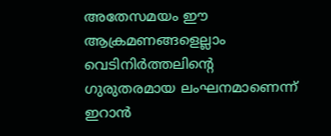അതേസമയം ഈ ആക്രമണങ്ങളെല്ലാം വെടിനിർത്തലിന്റെ ഗുരുതരമായ ലംഘനമാണെന്ന് ഇറാൻ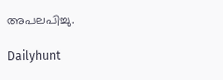അപലപിച്ചു.

Dailyhunt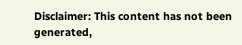Disclaimer: This content has not been generated,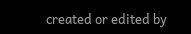created or edited by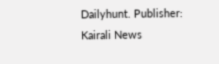Dailyhunt. Publisher: Kairali News